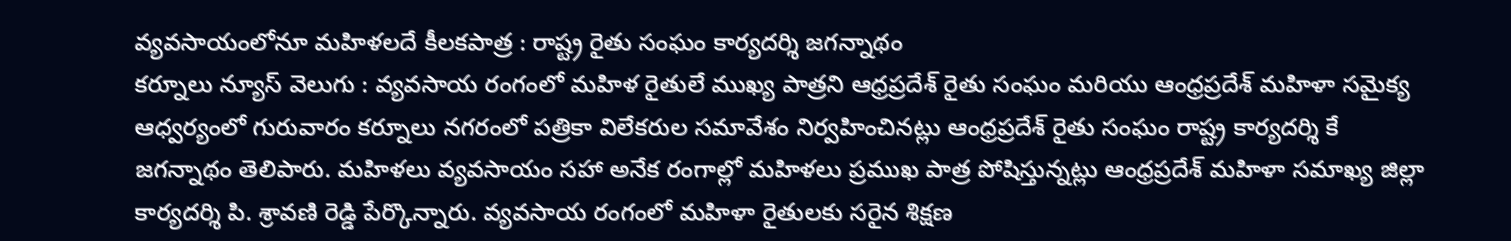వ్యవసాయంలోనూ మహిళలదే కీలకపాత్ర : రాష్ట్ర రైతు సంఘం కార్యదర్శి జగన్నాథం
కర్నూలు న్యూస్ వెలుగు : వ్యవసాయ రంగంలో మహిళ రైతులే ముఖ్య పాత్రని ఆధ్రప్రదేశ్ రైతు సంఘం మరియు ఆంధ్రప్రదేశ్ మహిళా సమైక్య ఆధ్వర్యంలో గురువారం కర్నూలు నగరంలో పత్రికా విలేకరుల సమావేశం నిర్వహించినట్లు ఆంధ్రప్రదేశ్ రైతు సంఘం రాష్ట్ర కార్యదర్శి కే జగన్నాథం తెలిపారు. మహిళలు వ్యవసాయం సహా అనేక రంగాల్లో మహిళలు ప్రముఖ పాత్ర పోషిస్తున్నట్లు ఆంధ్రప్రదేశ్ మహిళా సమాఖ్య జిల్లా కార్యదర్శి పి. శ్రావణి రెడ్డి పేర్కొన్నారు. వ్యవసాయ రంగంలో మహిళా రైతులకు సరైన శిక్షణ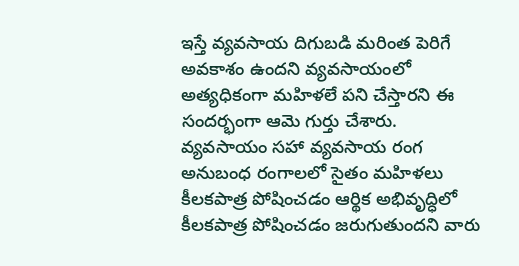ఇస్తే వ్యవసాయ దిగుబడి మరింత పెరిగే అవకాశం ఉందని వ్యవసాయంలో అత్యధికంగా మహిళలే పని చేస్తారని ఈ సందర్భంగా ఆమె గుర్తు చేశారు. వ్యవసాయం సహా వ్యవసాయ రంగ అనుబంధ రంగాలలో సైతం మహిళలు కీలకపాత్ర పోషించడం ఆర్థిక అభివృద్ధిలో కీలకపాత్ర పోషించడం జరుగుతుందని వారు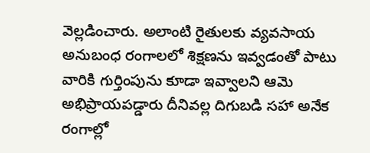వెల్లడించారు. అలాంటి రైతులకు వ్యవసాయ అనుబంధ రంగాలలో శిక్షణను ఇవ్వడంతో పాటు వారికి గుర్తింపును కూడా ఇవ్వాలని ఆమె అభిప్రాయపడ్డారు దీనివల్ల దిగుబడి సహా అనేక రంగాల్లో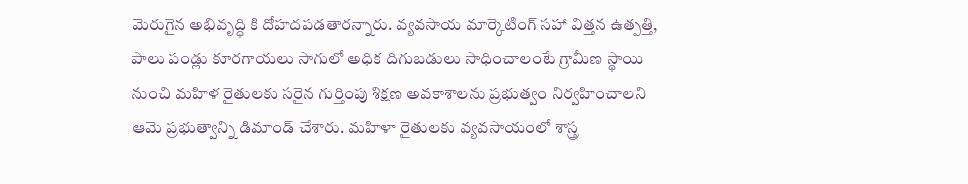మెరుగైన అభివృద్ధి కి దోహదపడతారన్నారు. వ్యవసాయ మార్కెటింగ్ సహా విత్తన ఉత్పత్తి, పాలు పండ్లు కూరగాయలు సాగులో అధిక దిగుబడులు సాధించాలంటే గ్రామీణ స్థాయి నుంచి మహిళ రైతులకు సరైన గుర్తింపు శిక్షణ అవకాశాలను ప్రభుత్వం నిర్వహించాలని ఆమె ప్రభుత్వాన్ని డిమాండ్ చేశారు. మహిళా రైతులకు వ్యవసాయంలో శాస్త్ర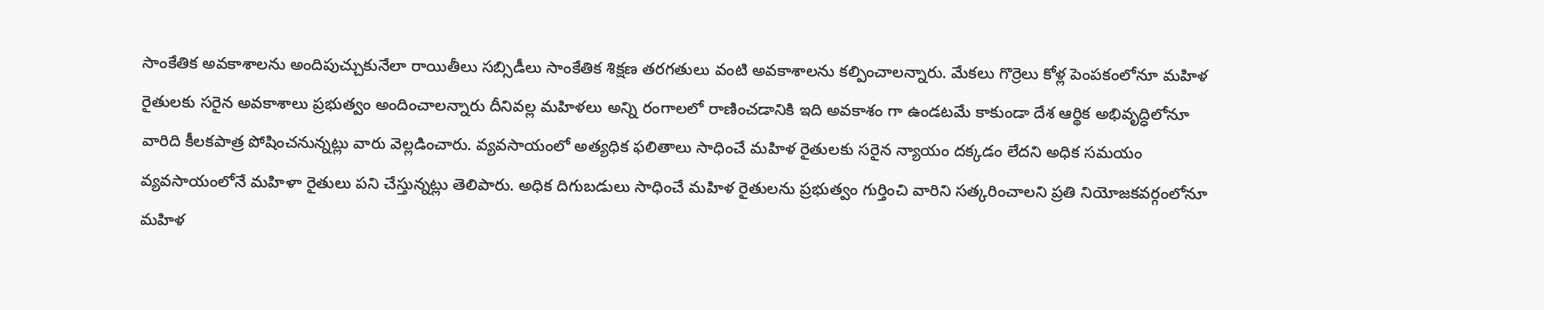సాంకేతిక అవకాశాలను అందిపుచ్చుకునేలా రాయితీలు సబ్సిడీలు సాంకేతిక శిక్షణ తరగతులు వంటి అవకాశాలను కల్పించాలన్నారు. మేకలు గొర్రెలు కోళ్ల పెంపకంలోనూ మహిళ రైతులకు సరైన అవకాశాలు ప్రభుత్వం అందించాలన్నారు దీనివల్ల మహిళలు అన్ని రంగాలలో రాణించడానికి ఇది అవకాశం గా ఉండటమే కాకుండా దేశ ఆర్థిక అభివృద్ధిలోనూ వారిది కీలకపాత్ర పోషించనున్నట్లు వారు వెల్లడించారు. వ్యవసాయంలో అత్యధిక ఫలితాలు సాధించే మహిళ రైతులకు సరైన న్యాయం దక్కడం లేదని అధిక సమయం వ్యవసాయంలోనే మహిళా రైతులు పని చేస్తున్నట్లు తెలిపారు. అధిక దిగుబడులు సాధించే మహిళ రైతులను ప్రభుత్వం గుర్తించి వారిని సత్కరించాలని ప్రతి నియోజకవర్గంలోనూ మహిళ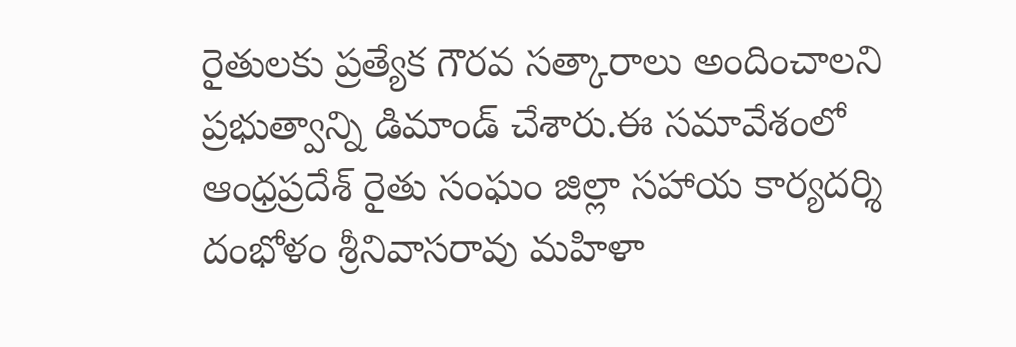రైతులకు ప్రత్యేక గౌరవ సత్కారాలు అందించాలని ప్రభుత్వాన్ని డిమాండ్ చేశారు.ఈ సమావేశంలో ఆంధ్రప్రదేశ్ రైతు సంఘం జిల్లా సహాయ కార్యదర్శి దంభోళం శ్రీనివాసరావు మహిళా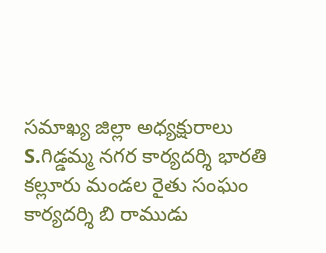సమాఖ్య జిల్లా అధ్యక్షురాలు S.గిడ్డమ్మ నగర కార్యదర్శి భారతి కల్లూరు మండల రైతు సంఘం కార్యదర్శి బి రాముడు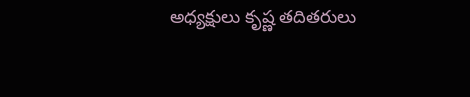అధ్యక్షులు కృష్ణ తదితరులు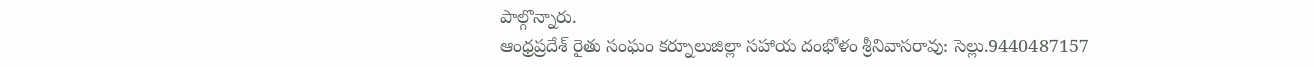పాల్గొన్నారు.
ఆంధ్రప్రదేశ్ రైతు సంఘం కర్నూలుజిల్లా సహాయ దంభోళం శ్రీనివాసరావు: సెల్లు.9440487157